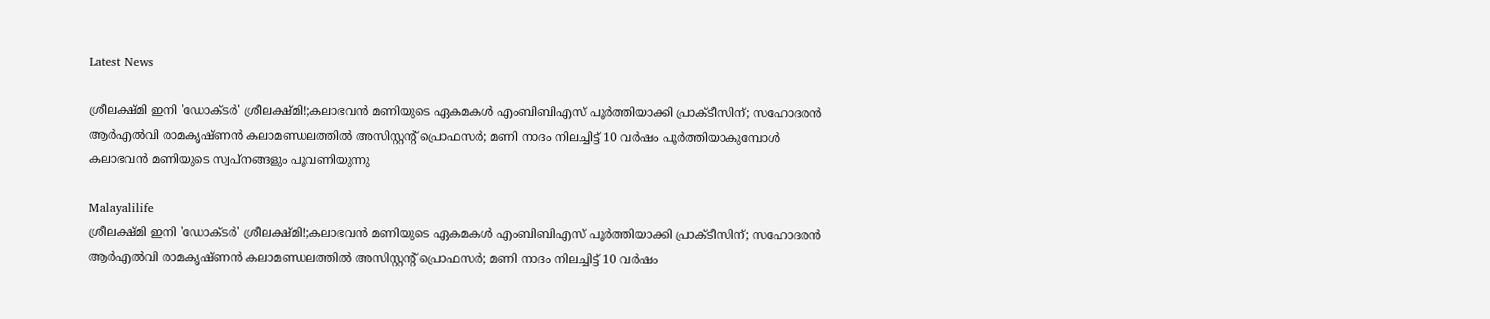Latest News

ശ്രീലക്ഷ്മി ഇനി 'ഡോക്ടര്‍' ശ്രീലക്ഷ്മി!;കലാഭവന്‍ മണിയുടെ ഏകമകള്‍ എംബിബിഎസ് പൂര്‍ത്തിയാക്കി പ്രാക്ടീസിന്; സഹോദരന്‍ ആര്‍എല്‍വി രാമകൃഷ്ണന്‍ കലാമണ്ഡലത്തില്‍ അസിസ്റ്റന്റ് പ്രൊഫസര്‍; മണി നാദം നിലച്ചിട്ട് 10 വര്‍ഷം പൂര്‍ത്തിയാകുമ്പോള്‍ കലാഭവന്‍ മണിയുടെ സ്വപ്‌നങ്ങളും പൂവണിയുന്നു

Malayalilife
ശ്രീലക്ഷ്മി ഇനി 'ഡോക്ടര്‍' ശ്രീലക്ഷ്മി!;കലാഭവന്‍ മണിയുടെ ഏകമകള്‍ എംബിബിഎസ് പൂര്‍ത്തിയാക്കി പ്രാക്ടീസിന്; സഹോദരന്‍ ആര്‍എല്‍വി രാമകൃഷ്ണന്‍ കലാമണ്ഡലത്തില്‍ അസിസ്റ്റന്റ് പ്രൊഫസര്‍; മണി നാദം നിലച്ചിട്ട് 10 വര്‍ഷം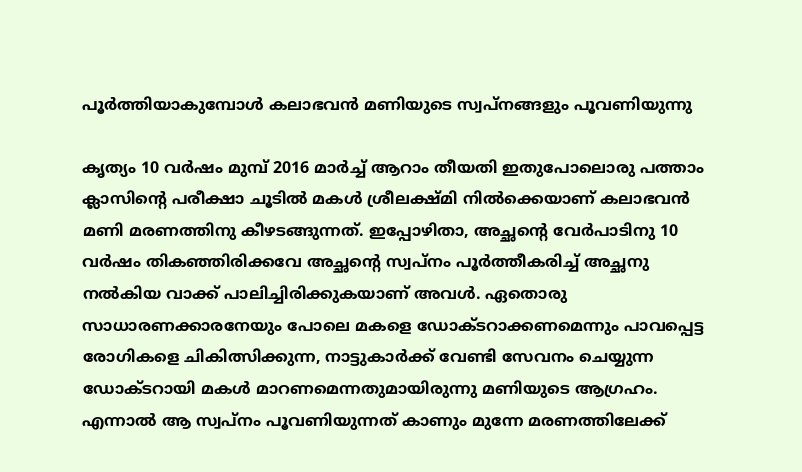പൂര്‍ത്തിയാകുമ്പോള്‍ കലാഭവന്‍ മണിയുടെ സ്വപ്‌നങ്ങളും പൂവണിയുന്നു

കൃത്യം 10 വര്‍ഷം മുമ്പ് 2016 മാര്‍ച്ച് ആറാം തീയതി ഇതുപോലൊരു പത്താം ക്ലാസിന്റെ പരീക്ഷാ ചൂടില്‍ മകള്‍ ശ്രീലക്ഷ്മി നില്‍ക്കെയാണ് കലാഭവന്‍ മണി മരണത്തിനു കീഴടങ്ങുന്നത്. ഇപ്പോഴിതാ, അച്ഛന്റെ വേര്‍പാടിനു 10 വര്‍ഷം തികഞ്ഞിരിക്കവേ അച്ഛന്റെ സ്വപ്നം പൂര്‍ത്തീകരിച്ച് അച്ഛനു നല്‍കിയ വാക്ക് പാലിച്ചിരിക്കുകയാണ് അവള്‍. ഏതൊരു സാധാരണക്കാരനേയും പോലെ മകളെ ഡോക്ടറാക്കണമെന്നും പാവപ്പെട്ട രോഗികളെ ചികിത്സിക്കുന്ന, നാട്ടുകാര്‍ക്ക് വേണ്ടി സേവനം ചെയ്യുന്ന ഡോക്ടറായി മകള്‍ മാറണമെന്നതുമായിരുന്നു മണിയുടെ ആഗ്രഹം. എന്നാല്‍ ആ സ്വപ്നം പൂവണിയുന്നത് കാണും മുന്നേ മരണത്തിലേക്ക്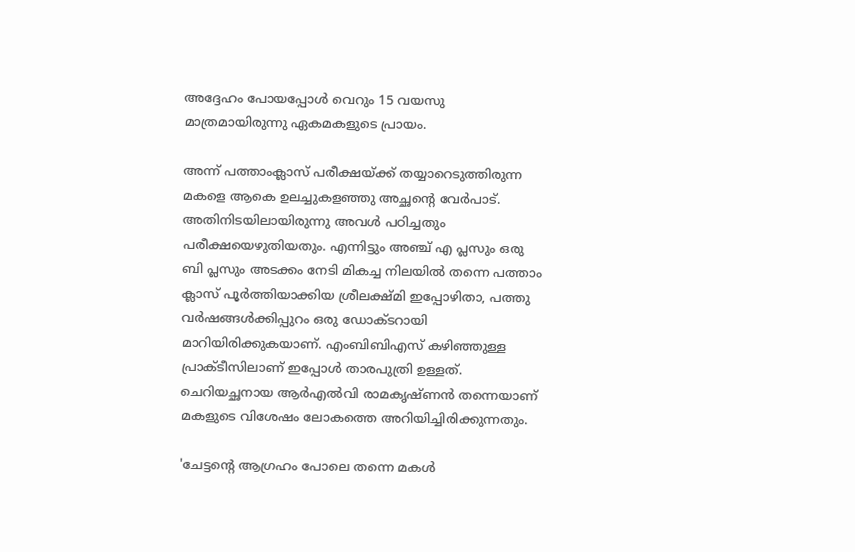അദ്ദേഹം പോയപ്പോള്‍ വെറും 15 വയസു മാത്രമായിരുന്നു ഏകമകളുടെ പ്രായം.

അന്ന് പത്താംക്ലാസ് പരീക്ഷയ്ക്ക് തയ്യാറെടുത്തിരുന്ന മകളെ ആകെ ഉലച്ചുകളഞ്ഞു അച്ഛന്റെ വേര്‍പാട്. അതിനിടയിലായിരുന്നു അവള്‍ പഠിച്ചതും പരീക്ഷയെഴുതിയതും. എന്നിട്ടും അഞ്ച് എ പ്ലസും ഒരു ബി പ്ലസും അടക്കം നേടി മികച്ച നിലയില്‍ തന്നെ പത്താം ക്ലാസ് പൂര്‍ത്തിയാക്കിയ ശ്രീലക്ഷ്മി ഇപ്പോഴിതാ, പത്തു വര്‍ഷങ്ങള്‍ക്കിപ്പുറം ഒരു ഡോക്ടറായി മാറിയിരിക്കുകയാണ്. എംബിബിഎസ് കഴിഞ്ഞുള്ള പ്രാക്ടീസിലാണ് ഇപ്പോള്‍ താരപുത്രി ഉള്ളത്. ചെറിയച്ഛനായ ആര്‍എല്‍വി രാമകൃഷ്ണന്‍ തന്നെയാണ് മകളുടെ വിശേഷം ലോകത്തെ അറിയിച്ചിരിക്കുന്നതും.

'ചേട്ടന്റെ ആഗ്രഹം പോലെ തന്നെ മകള്‍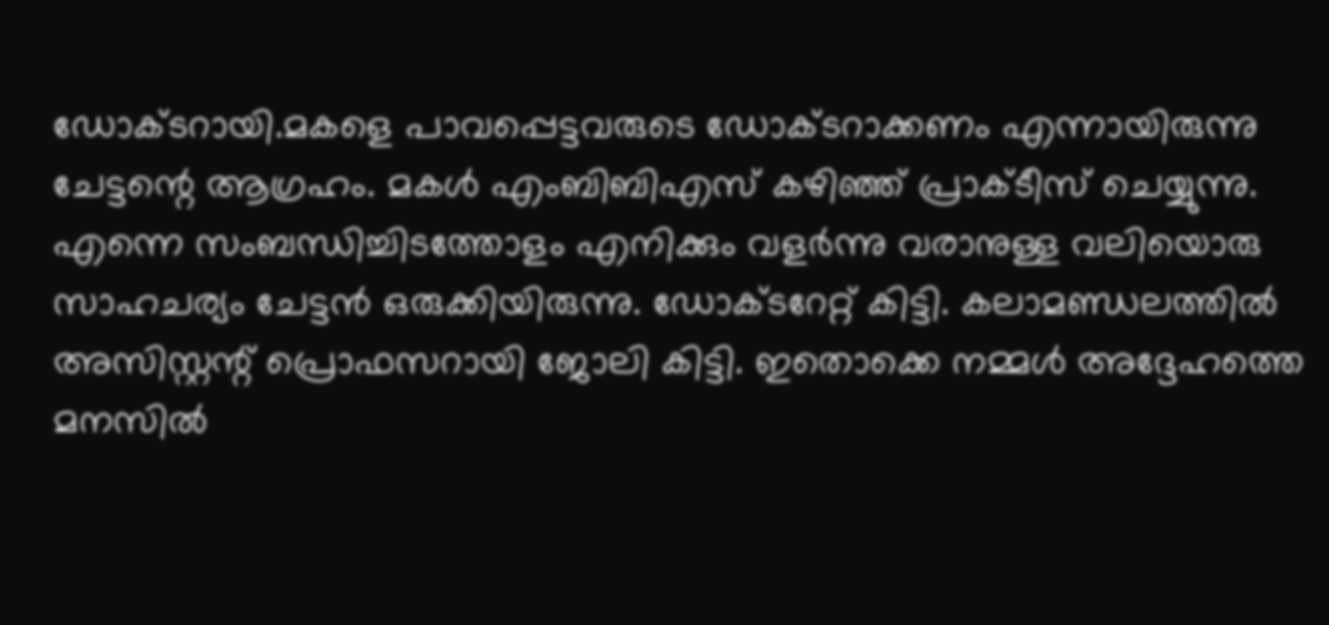ഡോക്ടറായി.മകളെ പാവപ്പെട്ടവരുടെ ഡോക്ടറാക്കണം എന്നായിരുന്നു ചേട്ടന്റെ ആഗ്രഹം. മകള്‍ എംബിബിഎസ് കഴിഞ്ഞ് പ്രാക്ടീസ് ചെയ്യുന്നു. എന്നെ സംബന്ധിച്ചിടത്തോളം എനിക്കും വളര്‍ന്നു വരാനുള്ള വലിയൊരു സാഹചര്യം ചേട്ടന്‍ ഒരുക്കിയിരുന്നു. ഡോക്ടറേറ്റ് കിട്ടി. കലാമണ്ഡലത്തില്‍ അസിസ്റ്റന്റ് പ്രൊഫസറായി ജോലി കിട്ടി. ഇതൊക്കെ നമ്മള്‍ അദ്ദേഹത്തെ മനസില്‍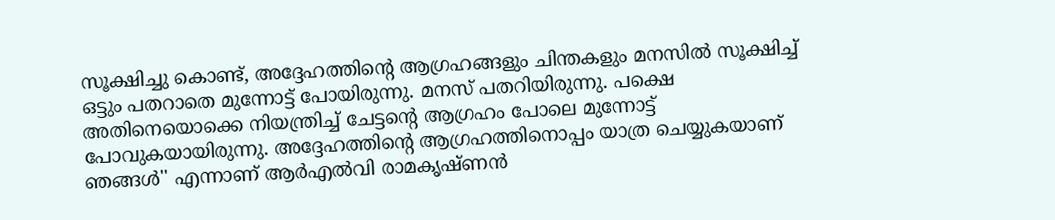സൂക്ഷിച്ചു കൊണ്ട്, അദ്ദേഹത്തിന്റെ ആഗ്രഹങ്ങളും ചിന്തകളും മനസില്‍ സൂക്ഷിച്ച് ഒട്ടും പതറാതെ മുന്നോട്ട് പോയിരുന്നു. മനസ് പതറിയിരുന്നു. പക്ഷെ അതിനെയൊക്കെ നിയന്ത്രിച്ച് ചേട്ടന്റെ ആഗ്രഹം പോലെ മുന്നോട്ട് പോവുകയായിരുന്നു. അദ്ദേഹത്തിന്റെ ആഗ്രഹത്തിനൊപ്പം യാത്ര ചെയ്യുകയാണ് ഞങ്ങള്‍'' എന്നാണ് ആര്‍എല്‍വി രാമകൃഷ്ണന്‍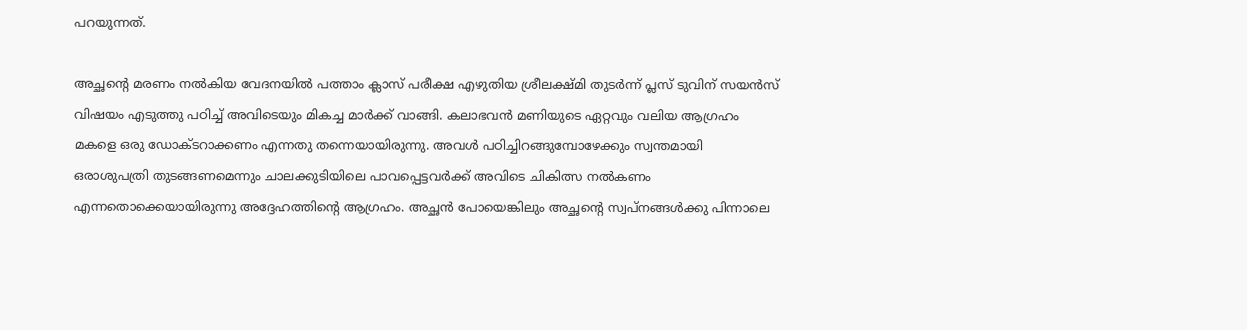പറയുന്നത്.

അച്ഛന്റെ മരണം നല്‍കിയ വേദനയില്‍ പത്താം ക്ലാസ് പരീക്ഷ എഴുതിയ ശ്രീലക്ഷ്മി തുടര്‍ന്ന് പ്ലസ് ടുവിന് സയന്‍സ് വിഷയം എടുത്തു പഠിച്ച് അവിടെയും മികച്ച മാര്‍ക്ക് വാങ്ങി. കലാഭവന്‍ മണിയുടെ ഏറ്റവും വലിയ ആഗ്രഹം മകളെ ഒരു ഡോക്ടറാക്കണം എന്നതു തന്നെയായിരുന്നു. അവള്‍ പഠിച്ചിറങ്ങുമ്പോഴേക്കും സ്വന്തമായി ഒരാശുപത്രി തുടങ്ങണമെന്നും ചാലക്കുടിയിലെ പാവപ്പെട്ടവര്‍ക്ക് അവിടെ ചികിത്സ നല്‍കണം എന്നതൊക്കെയായിരുന്നു അദ്ദേഹത്തിന്റെ ആഗ്രഹം. അച്ഛന്‍ പോയെങ്കിലും അച്ഛന്റെ സ്വപ്നങ്ങള്‍ക്കു പിന്നാലെ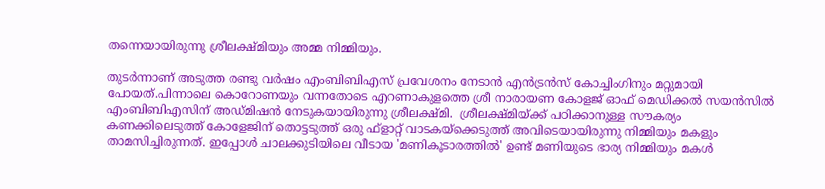തന്നെയായിരുന്നു ശ്രീലക്ഷ്മിയും അമ്മ നിമ്മിയും.

തുടര്‍ന്നാണ് അടുത്ത രണ്ടു വര്‍ഷം എംബിബിഎസ് പ്രവേശനം നേടാന്‍ എന്‍ട്രന്‍സ് കോച്ചിംഗിനും മറ്റുമായി പോയത്.പിന്നാലെ കൊറോണയും വന്നതോടെ എറണാകുളത്തെ ശ്രീ നാരായണ കോളജ് ഓഫ് മെഡിക്കല്‍ സയന്‍സില്‍ എംബിബിഎസിന് അഡ്മിഷന്‍ നേടുകയായിരുന്നു ശ്രീലക്ഷ്മി.  ശ്രീലക്ഷ്മിയ്ക്ക് പഠിക്കാനുള്ള സൗകര്യം കണക്കിലെടുത്ത് കോളേജിന് തൊട്ടടുത്ത് ഒരു ഫ്‌ളാറ്റ് വാടകയ്‌ക്കെടുത്ത് അവിടെയായിരുന്നു നിമ്മിയും മകളും താമസിച്ചിരുന്നത്. ഇപ്പോള്‍ ചാലക്കുടിയിലെ വീടായ 'മണികൂടാരത്തില്‍' ഉണ്ട് മണിയുടെ ഭാര്യ നിമ്മിയും മകള്‍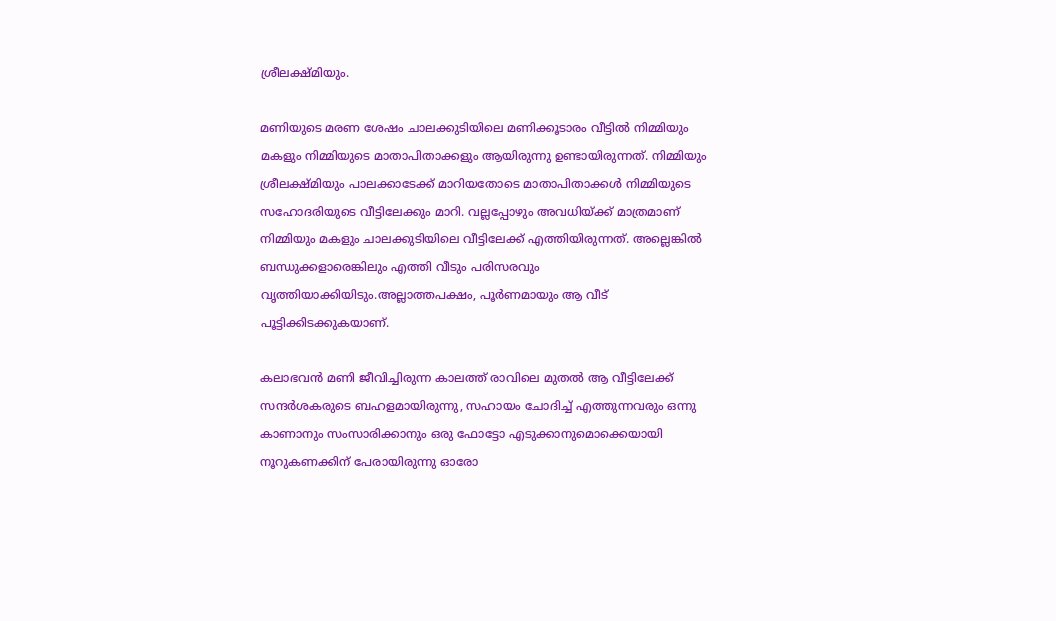ശ്രീലക്ഷ്മിയും.

മണിയുടെ മരണ ശേഷം ചാലക്കുടിയിലെ മണിക്കൂടാരം വീട്ടില്‍ നിമ്മിയും മകളും നിമ്മിയുടെ മാതാപിതാക്കളും ആയിരുന്നു ഉണ്ടായിരുന്നത്. നിമ്മിയും ശ്രീലക്ഷ്മിയും പാലക്കാടേക്ക് മാറിയതോടെ മാതാപിതാക്കള്‍ നിമ്മിയുടെ സഹോദരിയുടെ വീട്ടിലേക്കും മാറി. വല്ലപ്പോഴും അവധിയ്ക്ക് മാത്രമാണ് നിമ്മിയും മകളും ചാലക്കുടിയിലെ വീട്ടിലേക്ക് എത്തിയിരുന്നത്. അല്ലെങ്കില്‍ ബന്ധുക്കളാരെങ്കിലും എത്തി വീടും പരിസരവും വൃത്തിയാക്കിയിടും.അല്ലാത്തപക്ഷം, പൂര്‍ണമായും ആ വീട് പൂട്ടിക്കിടക്കുകയാണ്.

കലാഭവന്‍ മണി ജീവിച്ചിരുന്ന കാലത്ത് രാവിലെ മുതല്‍ ആ വീട്ടിലേക്ക് സന്ദര്‍ശകരുടെ ബഹളമായിരുന്നു, സഹായം ചോദിച്ച് എത്തുന്നവരും ഒന്നു കാണാനും സംസാരിക്കാനും ഒരു ഫോട്ടോ എടുക്കാനുമൊക്കെയായി നൂറുകണക്കിന് പേരായിരുന്നു ഓരോ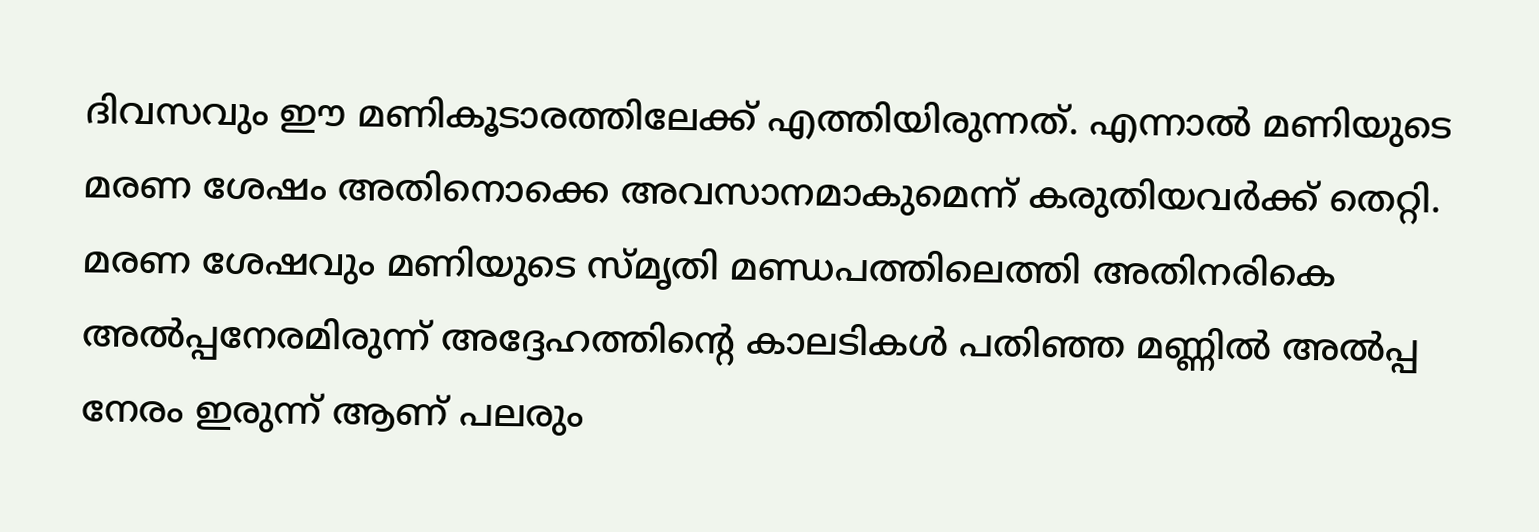ദിവസവും ഈ മണികൂടാരത്തിലേക്ക് എത്തിയിരുന്നത്. എന്നാല്‍ മണിയുടെ മരണ ശേഷം അതിനൊക്കെ അവസാനമാകുമെന്ന് കരുതിയവര്‍ക്ക് തെറ്റി. മരണ ശേഷവും മണിയുടെ സ്മൃതി മണ്ഡപത്തിലെത്തി അതിനരികെ അല്‍പ്പനേരമിരുന്ന് അദ്ദേഹത്തിന്റെ കാലടികള്‍ പതിഞ്ഞ മണ്ണില്‍ അല്‍പ്പ നേരം ഇരുന്ന് ആണ് പലരും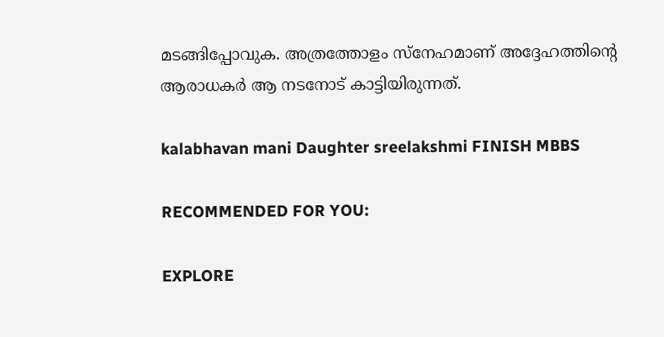മടങ്ങിപ്പോവുക. അത്രത്തോളം സ്നേഹമാണ് അദ്ദേഹത്തിന്റെ ആരാധകര്‍ ആ നടനോട് കാട്ടിയിരുന്നത്.

kalabhavan mani Daughter sreelakshmi FINISH MBBS

RECOMMENDED FOR YOU:

EXPLORE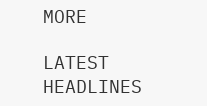MORE

LATEST HEADLINES